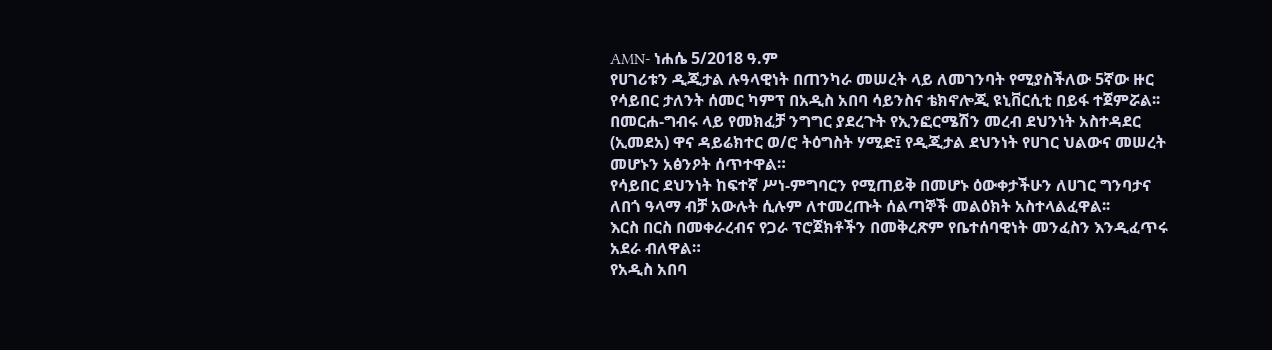AMN- ነሐሴ 5/2018 ዓ.ም
የሀገሪቱን ዲጂታል ሉዓላዊነት በጠንካራ መሠረት ላይ ለመገንባት የሚያስችለው 5ኛው ዙር የሳይበር ታለንት ሰመር ካምፕ በአዲስ አበባ ሳይንስና ቴክኖሎጂ ዩኒቨርሲቲ በይፋ ተጀምሯል፡፡
በመርሐ-ግብሩ ላይ የመክፈቻ ንግግር ያደረጉት የኢንፎርሜሽን መረብ ደህንነት አስተዳደር (ኢመደአ) ዋና ዳይሬክተር ወ/ሮ ትዕግስት ሃሚድ፤ የዲጂታል ደህንነት የሀገር ህልውና መሠረት መሆኑን አፅንዖት ሰጥተዋል።
የሳይበር ደህንነት ከፍተኛ ሥነ-ምግባርን የሚጠይቅ በመሆኑ ዕውቀታችሁን ለሀገር ግንባታና ለበጎ ዓላማ ብቻ አውሉት ሲሉም ለተመረጡት ሰልጣኞች መልዕክት አስተላልፈዋል፡፡
እርስ በርስ በመቀራረብና የጋራ ፕሮጀክቶችን በመቅረጽም የቤተሰባዊነት መንፈስን እንዲፈጥሩ አደራ ብለዋል።
የአዲስ አበባ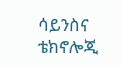ሳይንስና ቴክኖሎጂ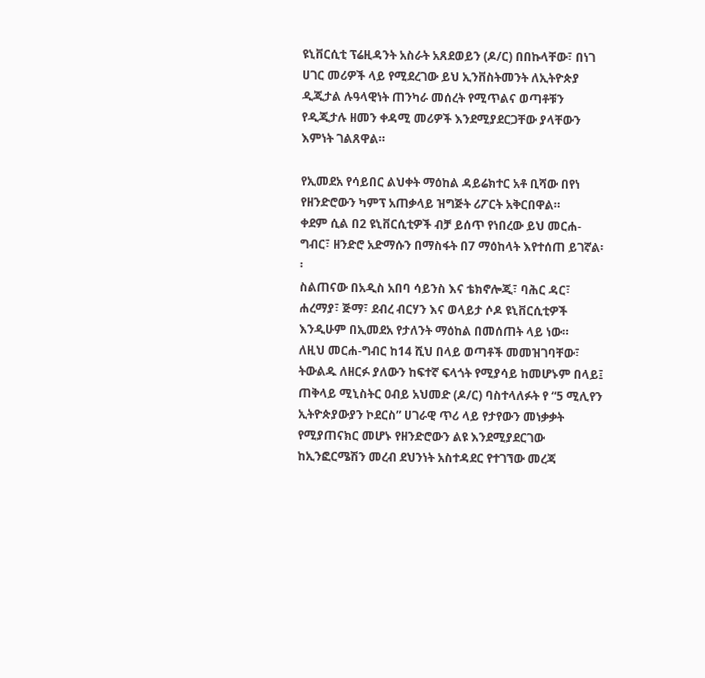ዩኒቨርሲቲ ፕሬዚዳንት አስራት አጸደወይን (ዶ/ር) በበኩላቸው፣ በነገ ሀገር መሪዎች ላይ የሚደረገው ይህ ኢንቨስትመንት ለኢትዮጵያ ዲጂታል ሉዓላዊነት ጠንካራ መሰረት የሚጥልና ወጣቶቹን የዲጂታሉ ዘመን ቀዳሚ መሪዎች እንደሚያደርጋቸው ያላቸውን እምነት ገልጸዋል።

የኢመደአ የሳይበር ልህቀት ማዕከል ዳይሬክተር አቶ ቢሻው በየነ የዘንድሮውን ካምፕ አጠቃላይ ዝግጅት ሪፖርት አቅርበዋል።
ቀደም ሲል በ2 ዩኒቨርሲቲዎች ብቻ ይሰጥ የነበረው ይህ መርሐ-ግብር፣ ዘንድሮ አድማሱን በማስፋት በ7 ማዕከላት እየተሰጠ ይገኛል፡፡
ስልጠናው በአዲስ አበባ ሳይንስ እና ቴክኖሎጂ፣ ባሕር ዳር፣ ሐረማያ፣ ጅማ፣ ደብረ ብርሃን እና ወላይታ ሶዶ ዩኒቨርሲቲዎች እንዲሁም በኢመደአ የታለንት ማዕከል በመሰጠት ላይ ነው።
ለዚህ መርሐ-ግብር ከ14 ሺህ በላይ ወጣቶች መመዝገባቸው፣ ትውልዱ ለዘርፉ ያለውን ከፍተኛ ፍላጎት የሚያሳይ ከመሆኑም በላይ፤ ጠቅላይ ሚኒስትር ዐብይ አህመድ (ዶ/ር) ባስተላለፉት የ “5 ሚሊየን ኢትዮጵያውያን ኮደርስ” ሀገራዊ ጥሪ ላይ የታየውን መነቃቃት የሚያጠናክር መሆኑ የዘንድሮውን ልዩ እንደሚያደርገው ከኢንፎርሜሽን መረብ ደህንነት አስተዳደር የተገኘው መረጃ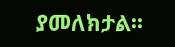ያመለክታል፡፡